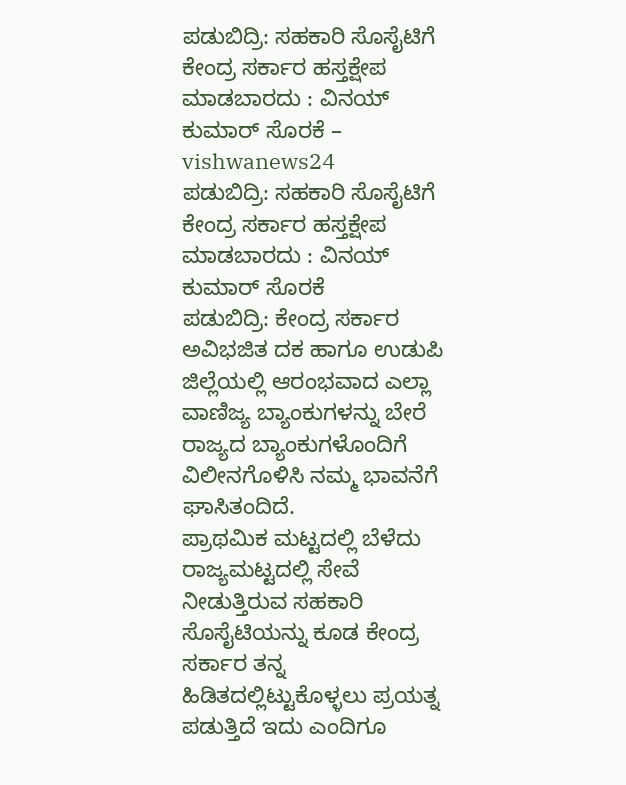ಪಡುಬಿದ್ರಿ: ಸಹಕಾರಿ ಸೊಸೈಟಿಗೆ ಕೇಂದ್ರ ಸರ್ಕಾರ ಹಸ್ತಕ್ಷೇಪ ಮಾಡಬಾರದು : ವಿನಯ್ ಕುಮಾರ್ ಸೊರಕೆ – vishwanews24
ಪಡುಬಿದ್ರಿ: ಸಹಕಾರಿ ಸೊಸೈಟಿಗೆ ಕೇಂದ್ರ ಸರ್ಕಾರ ಹಸ್ತಕ್ಷೇಪ ಮಾಡಬಾರದು : ವಿನಯ್ ಕುಮಾರ್ ಸೊರಕೆ
ಪಡುಬಿದ್ರಿ: ಕೇಂದ್ರ ಸರ್ಕಾರ ಅವಿಭಜಿತ ದಕ ಹಾಗೂ ಉಡುಪಿ ಜಿಲ್ಲೆಯಲ್ಲಿ ಆರಂಭವಾದ ಎಲ್ಲಾ ವಾಣಿಜ್ಯ ಬ್ಯಾಂಕುಗಳನ್ನು ಬೇರೆ ರಾಜ್ಯದ ಬ್ಯಾಂಕುಗಳೊಂದಿಗೆ ವಿಲೀನಗೊಳಿಸಿ ನಮ್ಮ ಭಾವನೆಗೆ ಘಾಸಿತಂದಿದೆ.
ಪ್ರಾಥಮಿಕ ಮಟ್ಟದಲ್ಲಿ ಬೆಳೆದು ರಾಜ್ಯಮಟ್ಟದಲ್ಲಿ ಸೇವೆ ನೀಡುತ್ತಿರುವ ಸಹಕಾರಿ ಸೊಸೈಟಿಯನ್ನು ಕೂಡ ಕೇಂದ್ರ ಸರ್ಕಾರ ತನ್ನ ಹಿಡಿತದಲ್ಲಿಟ್ಟುಕೊಳ್ಳಲು ಪ್ರಯತ್ನ ಪಡುತ್ತಿದೆ ಇದು ಎಂದಿಗೂ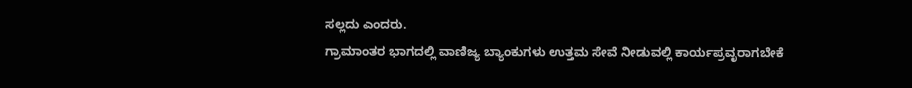ಸಲ್ಲದು ಎಂದರು.
ಗ್ರಾಮಾಂತರ ಭಾಗದಲ್ಲಿ ವಾಣಿಜ್ಯ ಬ್ಯಾಂಕುಗಳು ಉತ್ತಮ ಸೇವೆ ನೀಡುವಲ್ಲಿ ಕಾರ್ಯಪ್ರವೃರಾಗಬೇಕೆ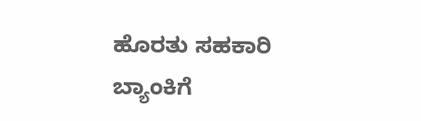ಹೊರತು ಸಹಕಾರಿ ಬ್ಯಾಂಕಿಗೆ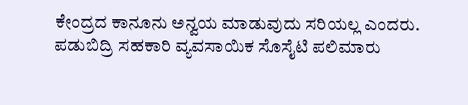ಕೇಂದ್ರದ ಕಾನೂನು ಅನ್ವಯ ಮಾಡುವುದು ಸರಿಯಲ್ಲ ಎಂದರು.
ಪಡುಬಿದ್ರಿ ಸಹಕಾರಿ ವ್ಯವಸಾಯಿಕ ಸೊಸೈಟಿ ಪಲಿಮಾರು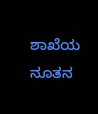ಶಾಖೆಯ ನೂತನ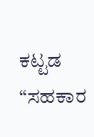ಕಟ್ಟಡ “ಸಹಕಾರ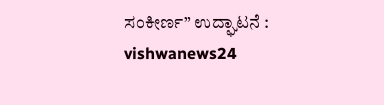ಸಂಕೀರ್ಣ” ಉದ್ಘಾಟನೆ : vishwanews24